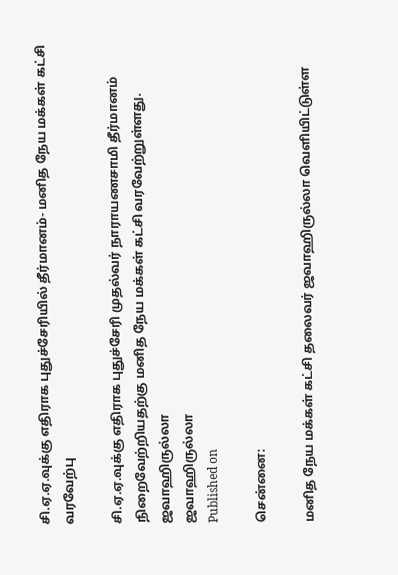சி.ஏ.ஏ.வுக்கு எதிராக புதுச்சேரியில் தீர்மானம்- மனித நேய மக்கள் கட்சி வரவேற்பு

சி.ஏ.ஏ.வுக்கு எதிராக புதுச்சேரி முதல்வர் நாராயணசாமி தீர்மானம் நிறைவேற்றியதற்கு மனித நேய மக்கள் கட்சி வரவேற்றுள்ளது.
ஜவாஹிருல்லா
ஜவாஹிருல்லா
Published on

சென்னை:

மனித நேய மக்கள் கட்சி தலைவர் ஜவாஹிருல்லா வெளியிட்டுள்ள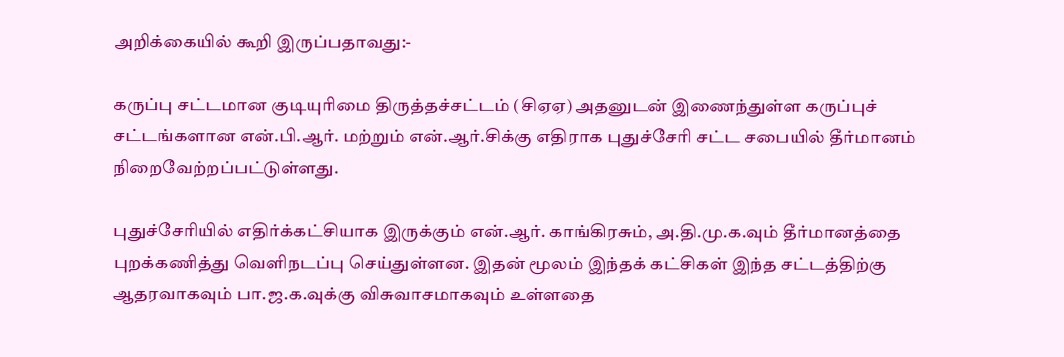அறிக்கையில் கூறி இருப்பதாவது:-

கருப்பு சட்டமான குடியுரிமை திருத்தச்சட்டம் (சிஏஏ) அதனுடன் இணைந்துள்ள கருப்புச் சட்டங்களான என்.பி.ஆர். மற்றும் என்.ஆர்.சிக்கு எதிராக புதுச்சேரி சட்ட சபையில் தீர்மானம் நிறைவேற்றப்பட்டுள்ளது.

புதுச்சேரியில் எதிர்க்கட்சியாக இருக்கும் என்.ஆர். காங்கிரசும், அ.தி.மு.க.வும் தீர்மானத்தை புறக்கணித்து வெளிநடப்பு செய்துள்ளன. இதன் மூலம் இந்தக் கட்சிகள் இந்த சட்டத்திற்கு ஆதரவாகவும் பா.ஜ.க.வுக்கு விசுவாசமாகவும் உள்ளதை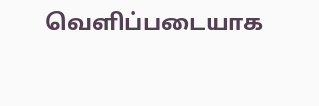வெளிப்படையாக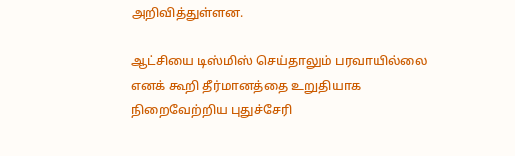அறிவித்துள்ளன.

ஆட்சியை டிஸ்மிஸ் செய்தாலும் பரவாயில்லை எனக் கூறி தீர்மானத்தை உறுதியாக நிறைவேற்றிய புதுச்சேரி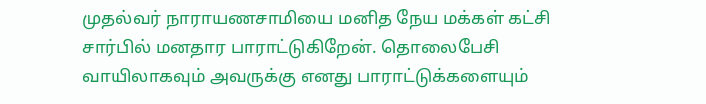முதல்வர் நாராயணசாமியை மனித நேய மக்கள் கட்சி சார்பில் மனதார பாராட்டுகிறேன். தொலைபேசி வாயிலாகவும் அவருக்கு எனது பாராட்டுக்களையும்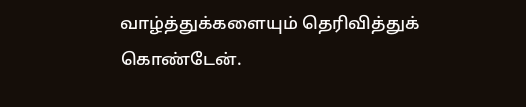வாழ்த்துக்களையும் தெரிவித்துக் கொண்டேன்.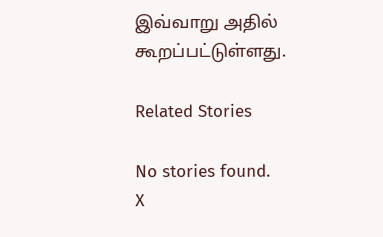இவ்வாறு அதில் கூறப்பட்டுள்ளது.

Related Stories

No stories found.
X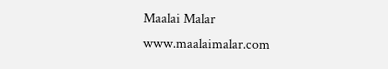Maalai Malar
www.maalaimalar.com